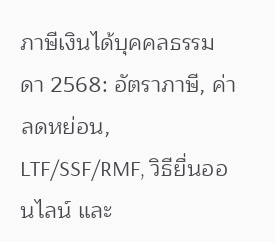ภาษีเงินได้บุคคลธรรมดา 2568: อัตราภาษี, ค่าลดหย่อน, LTF/SSF/RMF, วิธียื่นออนไลน์ และ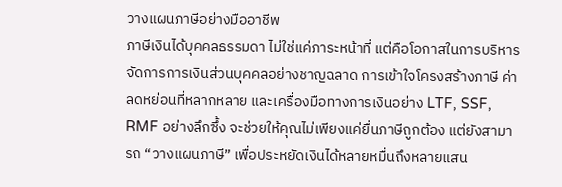วางแผนภาษีอย่างมืออาชีพ
ภาษีเงินได้บุคคลธรรมดา ไม่ใช่แค่ภาระหน้าที่ แต่คือโอกาสในการบริหารจัดการการเงินส่วนบุคคลอย่างชาญฉลาด การเข้าใจโครงสร้างภาษี ค่าลดหย่อนที่หลากหลาย และเครื่องมือทางการเงินอย่าง LTF, SSF, RMF อย่างลึกซึ้ง จะช่วยให้คุณไม่เพียงแค่ยื่นภาษีถูกต้อง แต่ยังสามารถ “วางแผนภาษี” เพื่อประหยัดเงินได้หลายหมื่นถึงหลายแสน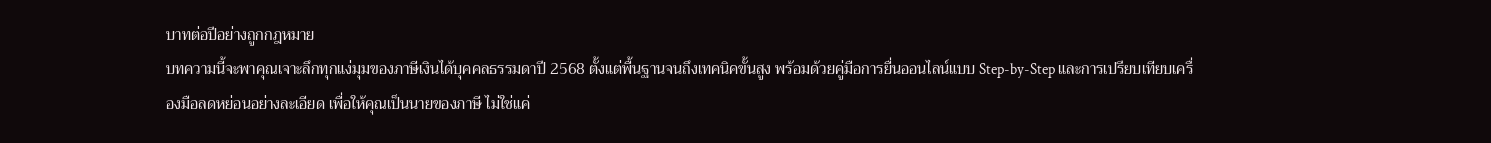บาทต่อปีอย่างถูกกฎหมาย
บทความนี้จะพาคุณเจาะลึกทุกแง่มุมของภาษีเงินได้บุคคลธรรมดาปี 2568 ตั้งแต่พื้นฐานจนถึงเทคนิคขั้นสูง พร้อมด้วยคู่มือการยื่นออนไลน์แบบ Step-by-Step และการเปรียบเทียบเครื่องมือลดหย่อนอย่างละเอียด เพื่อให้คุณเป็นนายของภาษี ไม่ใช่แค่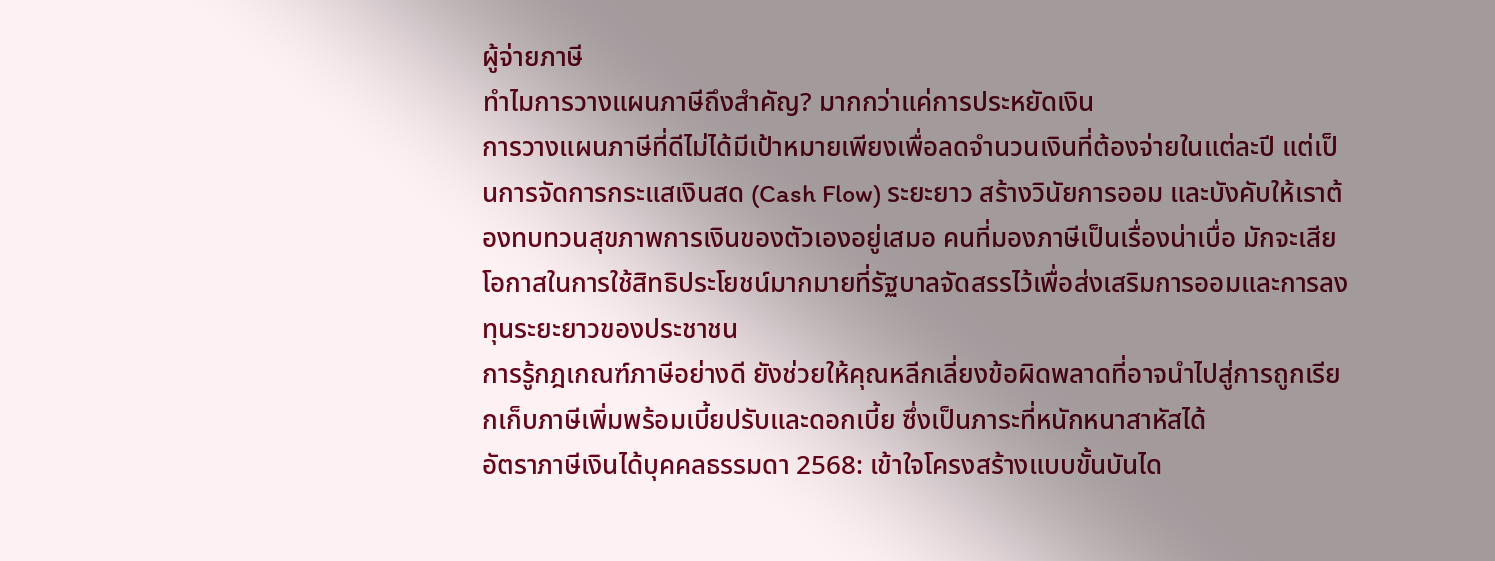ผู้จ่ายภาษี
ทำไมการวางแผนภาษีถึงสำคัญ? มากกว่าแค่การประหยัดเงิน
การวางแผนภาษีที่ดีไม่ได้มีเป้าหมายเพียงเพื่อลดจำนวนเงินที่ต้องจ่ายในแต่ละปี แต่เป็นการจัดการกระแสเงินสด (Cash Flow) ระยะยาว สร้างวินัยการออม และบังคับให้เราต้องทบทวนสุขภาพการเงินของตัวเองอยู่เสมอ คนที่มองภาษีเป็นเรื่องน่าเบื่อ มักจะเสียโอกาสในการใช้สิทธิประโยชน์มากมายที่รัฐบาลจัดสรรไว้เพื่อส่งเสริมการออมและการลงทุนระยะยาวของประชาชน
การรู้กฎเกณฑ์ภาษีอย่างดี ยังช่วยให้คุณหลีกเลี่ยงข้อผิดพลาดที่อาจนำไปสู่การถูกเรียกเก็บภาษีเพิ่มพร้อมเบี้ยปรับและดอกเบี้ย ซึ่งเป็นภาระที่หนักหนาสาหัสได้
อัตราภาษีเงินได้บุคคลธรรมดา 2568: เข้าใจโครงสร้างแบบขั้นบันได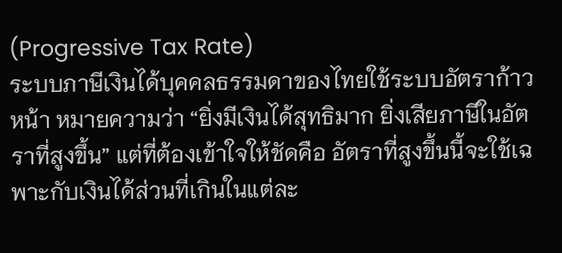(Progressive Tax Rate)
ระบบภาษีเงินได้บุคคลธรรมดาของไทยใช้ระบบอัตราก้าวหน้า หมายความว่า “ยิ่งมีเงินได้สุทธิมาก ยิ่งเสียภาษีในอัตราที่สูงขึ้น” แต่ที่ต้องเข้าใจให้ชัดคือ อัตราที่สูงขึ้นนี้จะใช้เฉพาะกับเงินได้ส่วนที่เกินในแต่ละ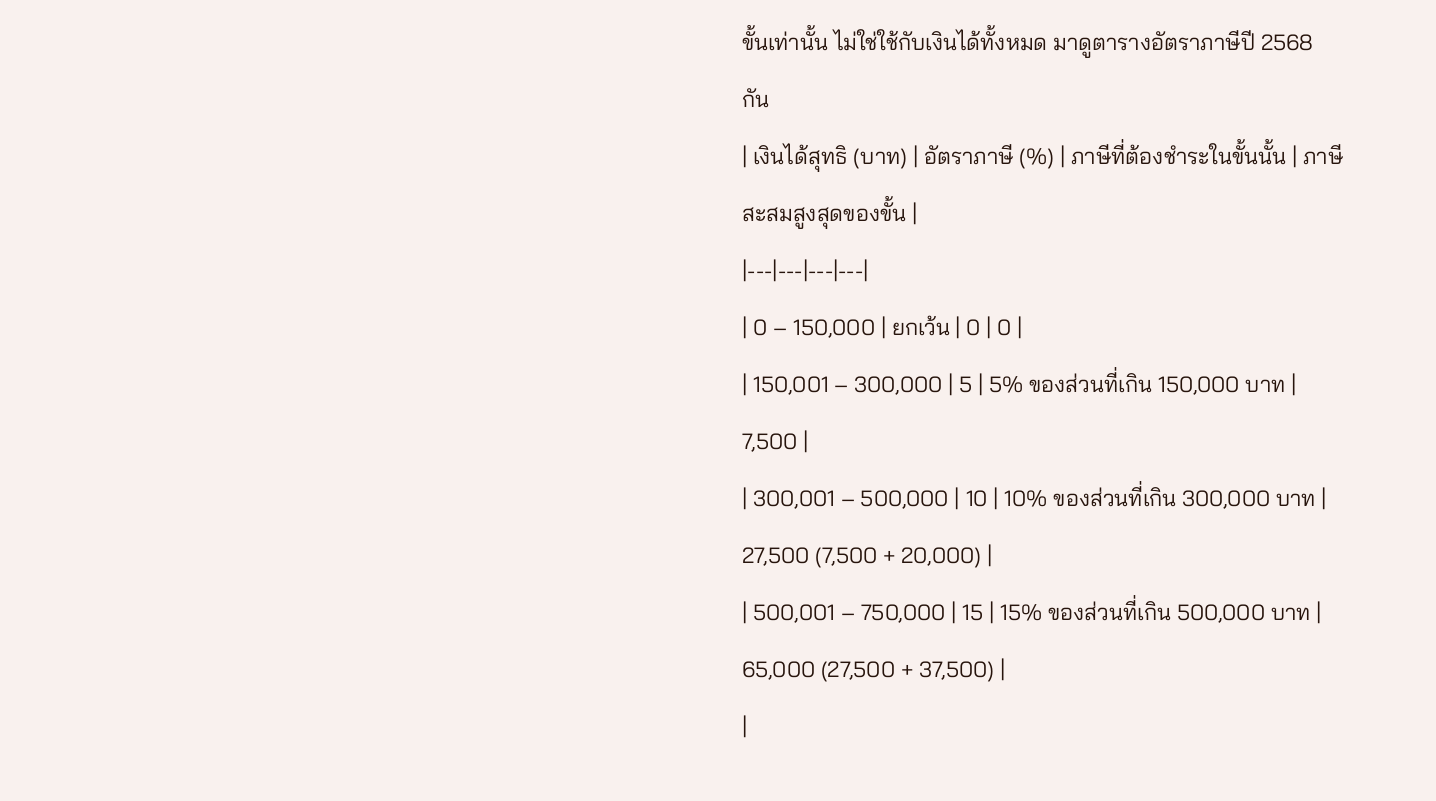ขั้นเท่านั้น ไม่ใช่ใช้กับเงินได้ทั้งหมด มาดูตารางอัตราภาษีปี 2568 กัน
| เงินได้สุทธิ (บาท) | อัตราภาษี (%) | ภาษีที่ต้องชำระในขั้นนั้น | ภาษีสะสมสูงสุดของขั้น |
|---|---|---|---|
| 0 – 150,000 | ยกเว้น | 0 | 0 |
| 150,001 – 300,000 | 5 | 5% ของส่วนที่เกิน 150,000 บาท | 7,500 |
| 300,001 – 500,000 | 10 | 10% ของส่วนที่เกิน 300,000 บาท | 27,500 (7,500 + 20,000) |
| 500,001 – 750,000 | 15 | 15% ของส่วนที่เกิน 500,000 บาท | 65,000 (27,500 + 37,500) |
|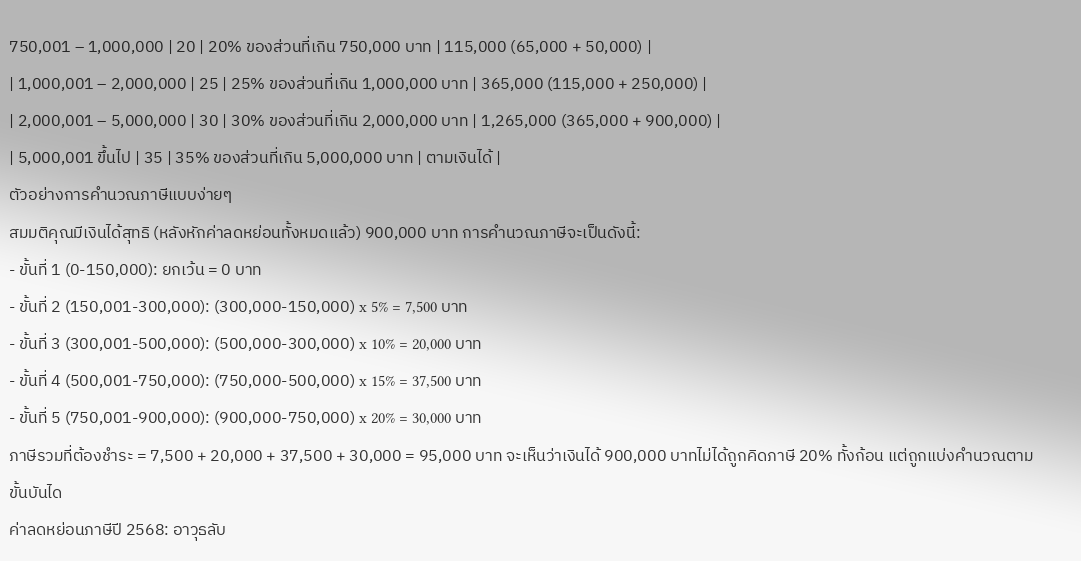750,001 – 1,000,000 | 20 | 20% ของส่วนที่เกิน 750,000 บาท | 115,000 (65,000 + 50,000) |
| 1,000,001 – 2,000,000 | 25 | 25% ของส่วนที่เกิน 1,000,000 บาท | 365,000 (115,000 + 250,000) |
| 2,000,001 – 5,000,000 | 30 | 30% ของส่วนที่เกิน 2,000,000 บาท | 1,265,000 (365,000 + 900,000) |
| 5,000,001 ขึ้นไป | 35 | 35% ของส่วนที่เกิน 5,000,000 บาท | ตามเงินได้ |
ตัวอย่างการคำนวณภาษีแบบง่ายๆ
สมมติคุณมีเงินได้สุทธิ (หลังหักค่าลดหย่อนทั้งหมดแล้ว) 900,000 บาท การคำนวณภาษีจะเป็นดังนี้:
- ขั้นที่ 1 (0-150,000): ยกเว้น = 0 บาท
- ขั้นที่ 2 (150,001-300,000): (300,000-150,000) x 5% = 7,500 บาท
- ขั้นที่ 3 (300,001-500,000): (500,000-300,000) x 10% = 20,000 บาท
- ขั้นที่ 4 (500,001-750,000): (750,000-500,000) x 15% = 37,500 บาท
- ขั้นที่ 5 (750,001-900,000): (900,000-750,000) x 20% = 30,000 บาท
ภาษีรวมที่ต้องชำระ = 7,500 + 20,000 + 37,500 + 30,000 = 95,000 บาท จะเห็นว่าเงินได้ 900,000 บาทไม่ได้ถูกคิดภาษี 20% ทั้งก้อน แต่ถูกแบ่งคำนวณตามขั้นบันได
ค่าลดหย่อนภาษีปี 2568: อาวุธลับ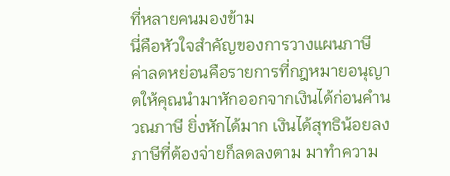ที่หลายคนมองข้าม
นี่คือหัวใจสำคัญของการวางแผนภาษี ค่าลดหย่อนคือรายการที่กฎหมายอนุญาตให้คุณนำมาหักออกจากเงินได้ก่อนคำนวณภาษี ยิ่งหักได้มาก เงินได้สุทธิน้อยลง ภาษีที่ต้องจ่ายก็ลดลงตาม มาทำความ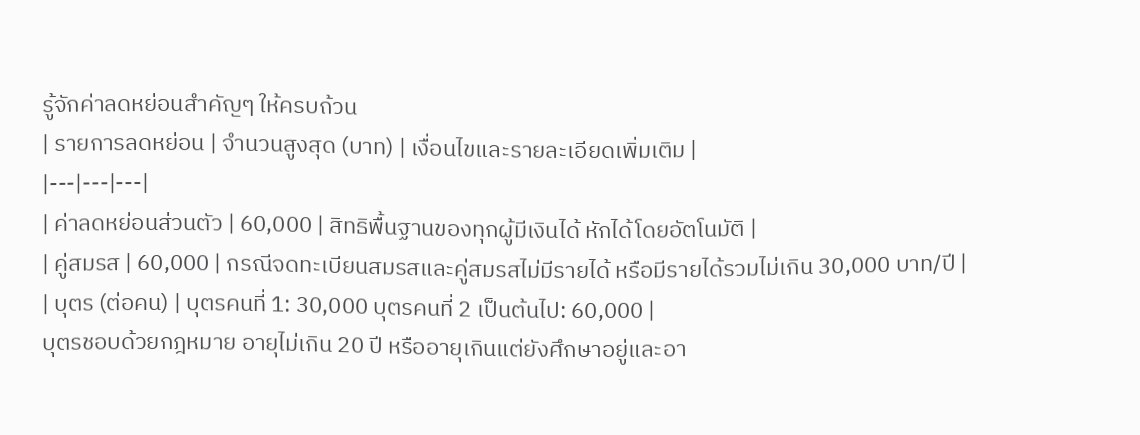รู้จักค่าลดหย่อนสำคัญๆ ให้ครบถ้วน
| รายการลดหย่อน | จำนวนสูงสุด (บาท) | เงื่อนไขและรายละเอียดเพิ่มเติม |
|---|---|---|
| ค่าลดหย่อนส่วนตัว | 60,000 | สิทธิพื้นฐานของทุกผู้มีเงินได้ หักได้โดยอัตโนมัติ |
| คู่สมรส | 60,000 | กรณีจดทะเบียนสมรสและคู่สมรสไม่มีรายได้ หรือมีรายได้รวมไม่เกิน 30,000 บาท/ปี |
| บุตร (ต่อคน) | บุตรคนที่ 1: 30,000 บุตรคนที่ 2 เป็นต้นไป: 60,000 |
บุตรชอบด้วยกฎหมาย อายุไม่เกิน 20 ปี หรืออายุเกินแต่ยังศึกษาอยู่และอา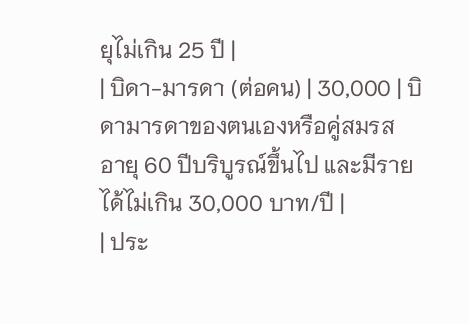ยุไม่เกิน 25 ปี |
| บิดา-มารดา (ต่อคน) | 30,000 | บิดามารดาของตนเองหรือคู่สมรส อายุ 60 ปีบริบูรณ์ขึ้นไป และมีรายได้ไม่เกิน 30,000 บาท/ปี |
| ประ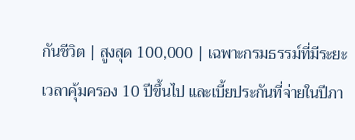กันชีวิต | สูงสุด 100,000 | เฉพาะกรมธรรม์ที่มีระยะเวลาคุ้มครอง 10 ปีขึ้นไป และเบี้ยประกันที่จ่ายในปีภา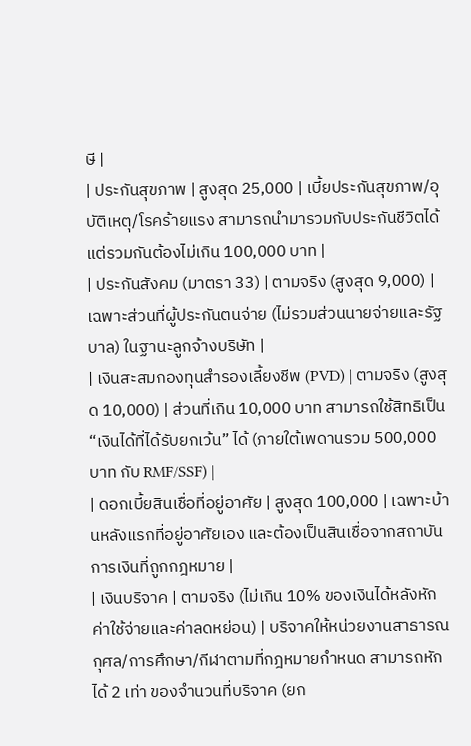ษี |
| ประกันสุขภาพ | สูงสุด 25,000 | เบี้ยประกันสุขภาพ/อุบัติเหตุ/โรคร้ายแรง สามารถนำมารวมกับประกันชีวิตได้ แต่รวมกันต้องไม่เกิน 100,000 บาท |
| ประกันสังคม (มาตรา 33) | ตามจริง (สูงสุด 9,000) | เฉพาะส่วนที่ผู้ประกันตนจ่าย (ไม่รวมส่วนนายจ่ายและรัฐบาล) ในฐานะลูกจ้างบริษัท |
| เงินสะสมกองทุนสำรองเลี้ยงชีพ (PVD) | ตามจริง (สูงสุด 10,000) | ส่วนที่เกิน 10,000 บาท สามารถใช้สิทธิเป็น “เงินได้ที่ได้รับยกเว้น” ได้ (ภายใต้เพดานรวม 500,000 บาท กับ RMF/SSF) |
| ดอกเบี้ยสินเชื่อที่อยู่อาศัย | สูงสุด 100,000 | เฉพาะบ้านหลังแรกที่อยู่อาศัยเอง และต้องเป็นสินเชื่อจากสถาบันการเงินที่ถูกกฎหมาย |
| เงินบริจาค | ตามจริง (ไม่เกิน 10% ของเงินได้หลังหักค่าใช้จ่ายและค่าลดหย่อน) | บริจาคให้หน่วยงานสาธารณกุศล/การศึกษา/กีฬาตามที่กฎหมายกำหนด สามารถหักได้ 2 เท่า ของจำนวนที่บริจาค (ยก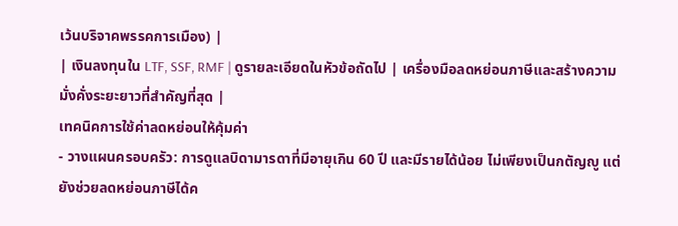เว้นบริจาคพรรคการเมือง) |
| เงินลงทุนใน LTF, SSF, RMF | ดูรายละเอียดในหัวข้อถัดไป | เครื่องมือลดหย่อนภาษีและสร้างความมั่งคั่งระยะยาวที่สำคัญที่สุด |
เทคนิคการใช้ค่าลดหย่อนให้คุ้มค่า
- วางแผนครอบครัว: การดูแลบิดามารดาที่มีอายุเกิน 60 ปี และมีรายได้น้อย ไม่เพียงเป็นกตัญญู แต่ยังช่วยลดหย่อนภาษีได้ค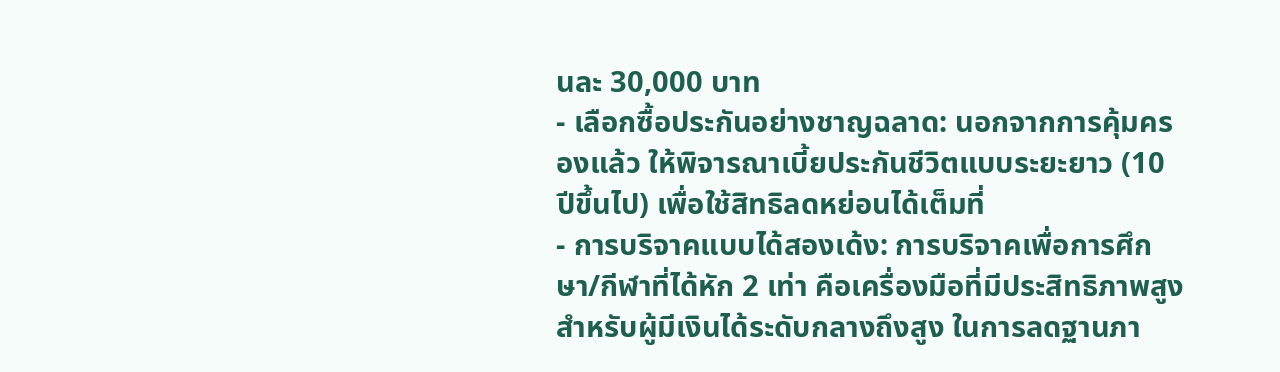นละ 30,000 บาท
- เลือกซื้อประกันอย่างชาญฉลาด: นอกจากการคุ้มครองแล้ว ให้พิจารณาเบี้ยประกันชีวิตแบบระยะยาว (10 ปีขึ้นไป) เพื่อใช้สิทธิลดหย่อนได้เต็มที่
- การบริจาคแบบได้สองเด้ง: การบริจาคเพื่อการศึกษา/กีฬาที่ได้หัก 2 เท่า คือเครื่องมือที่มีประสิทธิภาพสูงสำหรับผู้มีเงินได้ระดับกลางถึงสูง ในการลดฐานภา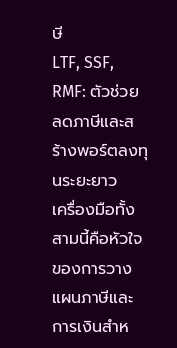ษี
LTF, SSF, RMF: ตัวช่วยลดภาษีและสร้างพอร์ตลงทุนระยะยาว
เครื่องมือทั้งสามนี้คือหัวใจของการวางแผนภาษีและการเงินสำห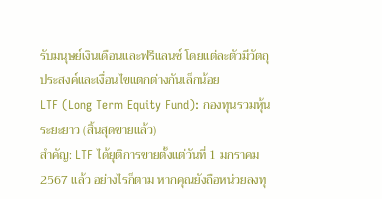รับมนุษย์เงินเดือนและฟรีแลนซ์ โดยแต่ละตัวมีวัตถุประสงค์และเงื่อนไขแตกต่างกันเล็กน้อย
LTF (Long Term Equity Fund): กองทุนรวมหุ้นระยะยาว (สิ้นสุดขายแล้ว)
สำคัญ: LTF ได้ยุติการขายตั้งแต่วันที่ 1 มกราคม 2567 แล้ว อย่างไรก็ตาม หากคุณยังถือหน่วยลงทุ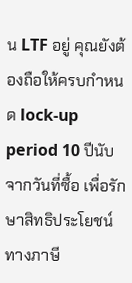น LTF อยู่ คุณยังต้องถือให้ครบกำหนด lock-up period 10 ปีนับจากวันที่ซื้อ เพื่อรักษาสิทธิประโยชน์ทางภาษี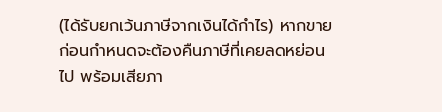(ได้รับยกเว้นภาษีจากเงินได้กำไร) หากขายก่อนกำหนดจะต้องคืนภาษีที่เคยลดหย่อนไป พร้อมเสียภา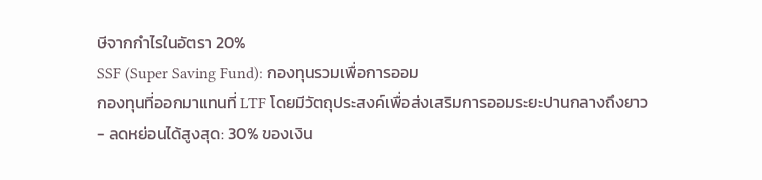ษีจากกำไรในอัตรา 20%
SSF (Super Saving Fund): กองทุนรวมเพื่อการออม
กองทุนที่ออกมาแทนที่ LTF โดยมีวัตถุประสงค์เพื่อส่งเสริมการออมระยะปานกลางถึงยาว
- ลดหย่อนได้สูงสุด: 30% ของเงิน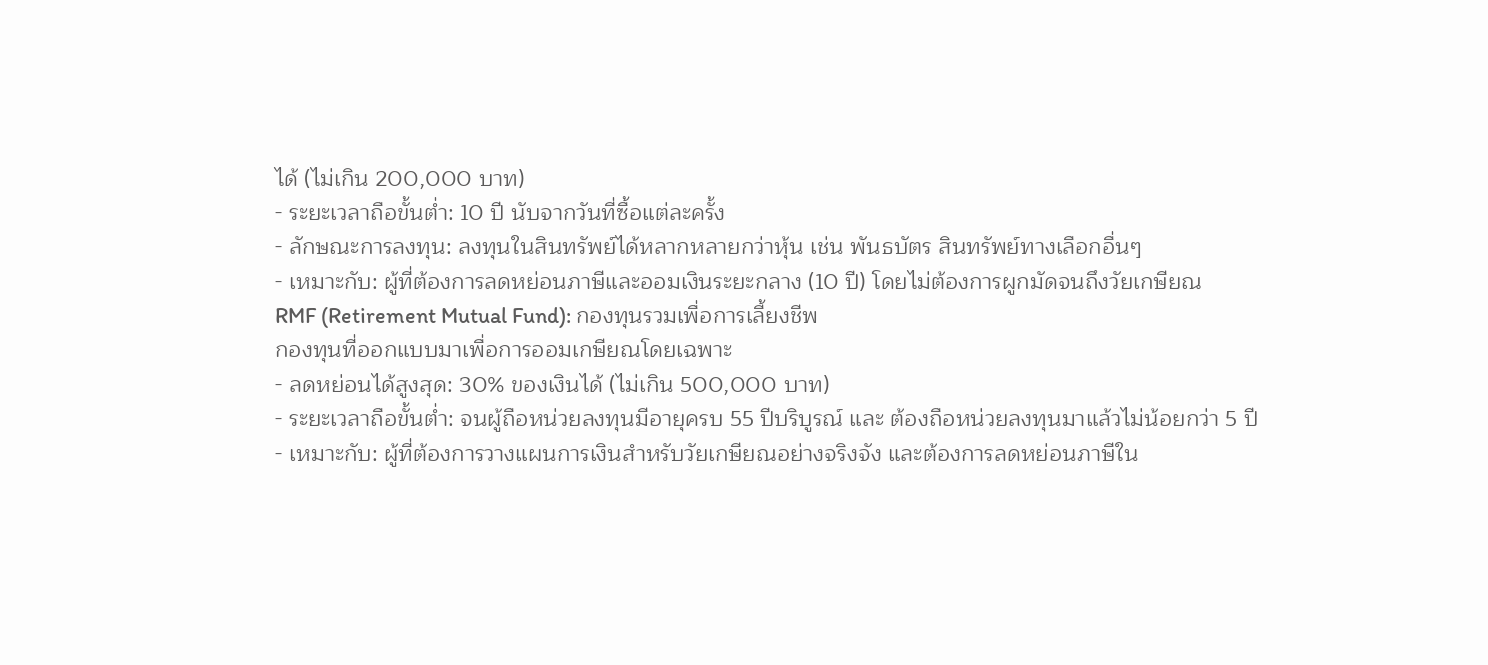ได้ (ไม่เกิน 200,000 บาท)
- ระยะเวลาถือขั้นต่ำ: 10 ปี นับจากวันที่ซื้อแต่ละครั้ง
- ลักษณะการลงทุน: ลงทุนในสินทรัพย์ได้หลากหลายกว่าหุ้น เช่น พันธบัตร สินทรัพย์ทางเลือกอื่นๆ
- เหมาะกับ: ผู้ที่ต้องการลดหย่อนภาษีและออมเงินระยะกลาง (10 ปี) โดยไม่ต้องการผูกมัดจนถึงวัยเกษียณ
RMF (Retirement Mutual Fund): กองทุนรวมเพื่อการเลี้ยงชีพ
กองทุนที่ออกแบบมาเพื่อการออมเกษียณโดยเฉพาะ
- ลดหย่อนได้สูงสุด: 30% ของเงินได้ (ไม่เกิน 500,000 บาท)
- ระยะเวลาถือขั้นต่ำ: จนผู้ถือหน่วยลงทุนมีอายุครบ 55 ปีบริบูรณ์ และ ต้องถือหน่วยลงทุนมาแล้วไม่น้อยกว่า 5 ปี
- เหมาะกับ: ผู้ที่ต้องการวางแผนการเงินสำหรับวัยเกษียณอย่างจริงจัง และต้องการลดหย่อนภาษีใน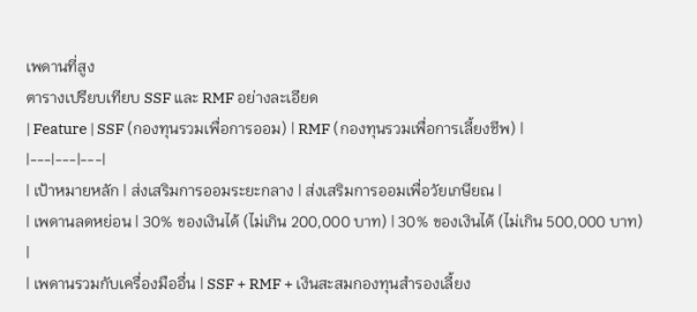เพดานที่สูง
ตารางเปรียบเทียบ SSF และ RMF อย่างละเอียด
| Feature | SSF (กองทุนรวมเพื่อการออม) | RMF (กองทุนรวมเพื่อการเลี้ยงชีพ) |
|---|---|---|
| เป้าหมายหลัก | ส่งเสริมการออมระยะกลาง | ส่งเสริมการออมเพื่อวัยเกษียณ |
| เพดานลดหย่อน | 30% ของเงินได้ (ไม่เกิน 200,000 บาท) | 30% ของเงินได้ (ไม่เกิน 500,000 บาท) |
| เพดานรวมกับเครื่องมืออื่น | SSF + RMF + เงินสะสมกองทุนสำรองเลี้ยง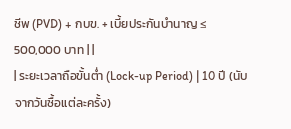ชีพ (PVD) + กบข. + เบี้ยประกันบำนาญ ≤ 500,000 บาท | |
| ระยะเวลาถือขั้นต่ำ (Lock-up Period) | 10 ปี (นับจากวันซื้อแต่ละครั้ง)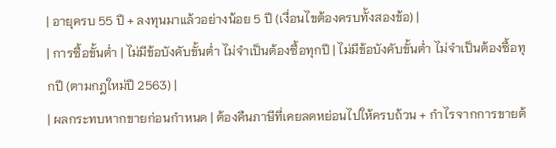| อายุครบ 55 ปี + ลงทุนมาแล้วอย่างน้อย 5 ปี (เงื่อนไขต้องครบทั้งสองข้อ) |
| การซื้อขั้นต่ำ | ไม่มีข้อบังคับขั้นต่ำ ไม่จำเป็นต้องซื้อทุกปี | ไม่มีข้อบังคับขั้นต่ำ ไม่จำเป็นต้องซื้อทุกปี (ตามกฎใหม่ปี 2563) |
| ผลกระทบหากขายก่อนกำหนด | ต้องคืนภาษีที่เคยลดหย่อนไปให้ครบถ้วน + กำไรจากการขายต้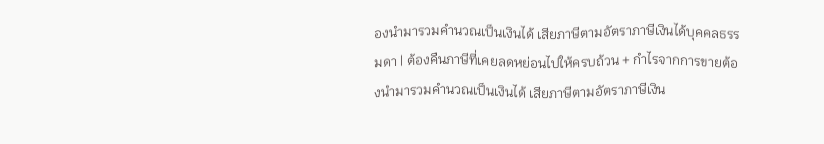องนำมารวมคำนวณเป็นเงินได้ เสียภาษีตามอัตราภาษีเงินได้บุคคลธรรมดา | ต้องคืนภาษีที่เคยลดหย่อนไปให้ครบถ้วน + กำไรจากการขายต้องนำมารวมคำนวณเป็นเงินได้ เสียภาษีตามอัตราภาษีเงิน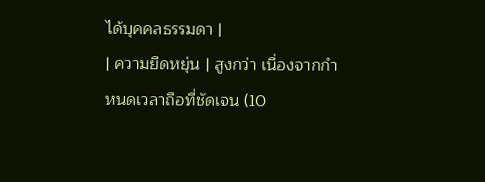ได้บุคคลธรรมดา |
| ความยืดหยุ่น | สูงกว่า เนื่องจากกำหนดเวลาถือที่ชัดเจน (10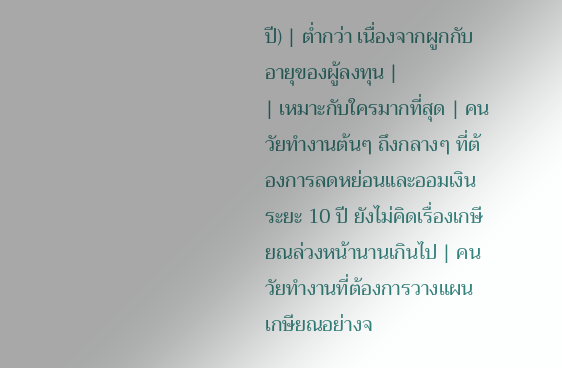ปี) | ต่ำกว่า เนื่องจากผูกกับอายุของผู้ลงทุน |
| เหมาะกับใครมากที่สุด | คนวัยทำงานต้นๆ ถึงกลางๆ ที่ต้องการลดหย่อนและออมเงินระยะ 10 ปี ยังไม่คิดเรื่องเกษียณล่วงหน้านานเกินไป | คนวัยทำงานที่ต้องการวางแผนเกษียณอย่างจ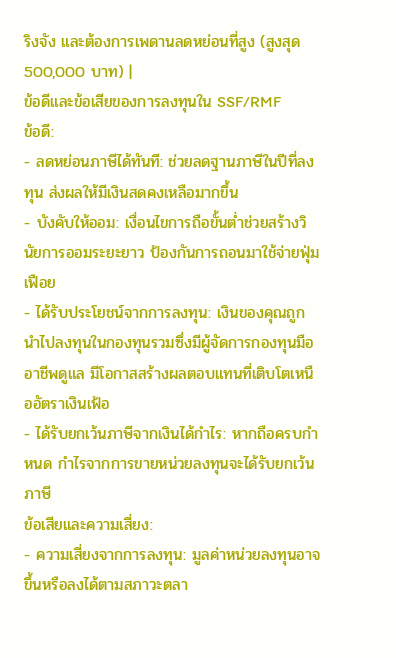ริงจัง และต้องการเพดานลดหย่อนที่สูง (สูงสุด 500,000 บาท) |
ข้อดีและข้อเสียของการลงทุนใน SSF/RMF
ข้อดี:
- ลดหย่อนภาษีได้ทันที: ช่วยลดฐานภาษีในปีที่ลงทุน ส่งผลให้มีเงินสดคงเหลือมากขึ้น
- บังคับให้ออม: เงื่อนไขการถือขั้นต่ำช่วยสร้างวินัยการออมระยะยาว ป้องกันการถอนมาใช้จ่ายฟุ่มเฟือย
- ได้รับประโยชน์จากการลงทุน: เงินของคุณถูกนำไปลงทุนในกองทุนรวมซึ่งมีผู้จัดการกองทุนมืออาชีพดูแล มีโอกาสสร้างผลตอบแทนที่เติบโตเหนืออัตราเงินเฟ้อ
- ได้รับยกเว้นภาษีจากเงินได้กำไร: หากถือครบกำหนด กำไรจากการขายหน่วยลงทุนจะได้รับยกเว้นภาษี
ข้อเสียและความเสี่ยง:
- ความเสี่ยงจากการลงทุน: มูลค่าหน่วยลงทุนอาจขึ้นหรือลงได้ตามสภาวะตลา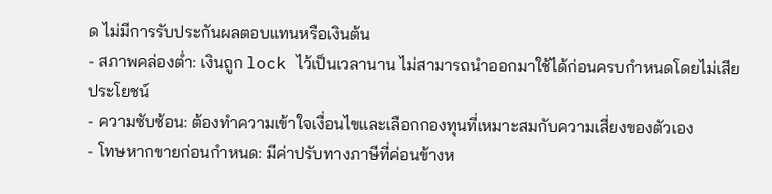ด ไม่มีการรับประกันผลตอบแทนหรือเงินต้น
- สภาพคล่องต่ำ: เงินถูก lock ไว้เป็นเวลานาน ไม่สามารถนำออกมาใช้ได้ก่อนครบกำหนดโดยไม่เสียประโยชน์
- ความซับซ้อน: ต้องทำความเข้าใจเงื่อนไขและเลือกกองทุนที่เหมาะสมกับความเสี่ยงของตัวเอง
- โทษหากขายก่อนกำหนด: มีค่าปรับทางภาษีที่ค่อนข้างห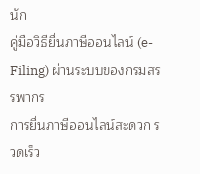นัก
คู่มือวิธียื่นภาษีออนไลน์ (e-Filing) ผ่านระบบของกรมสรรพากร
การยื่นภาษีออนไลน์สะดวก รวดเร็ว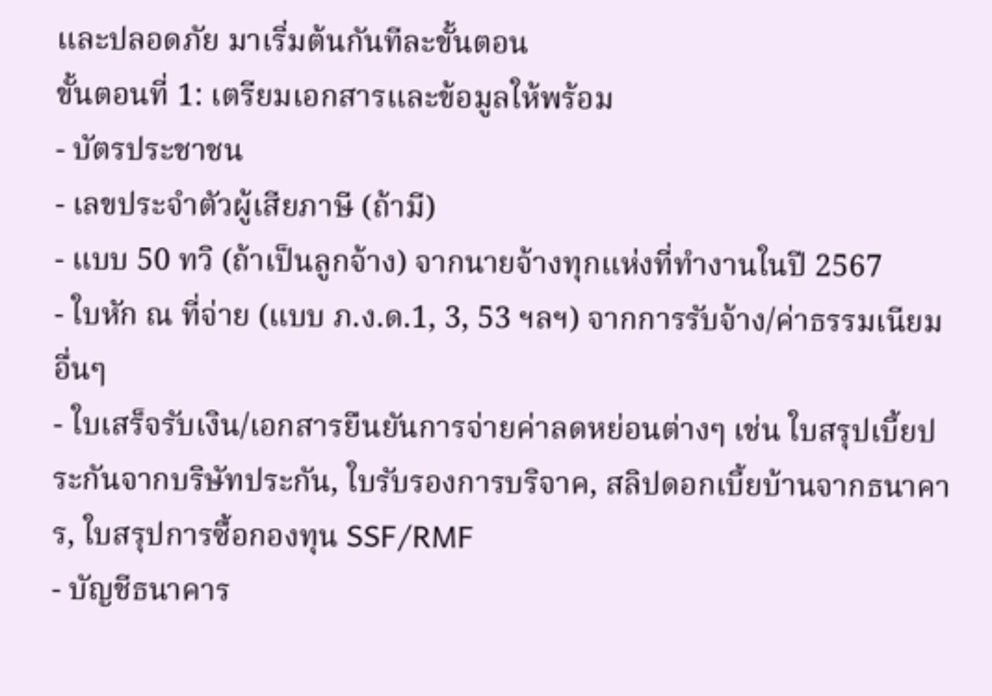และปลอดภัย มาเริ่มต้นกันทีละขั้นตอน
ขั้นตอนที่ 1: เตรียมเอกสารและข้อมูลให้พร้อม
- บัตรประชาชน
- เลขประจำตัวผู้เสียภาษี (ถ้ามี)
- แบบ 50 ทวิ (ถ้าเป็นลูกจ้าง) จากนายจ้างทุกแห่งที่ทำงานในปี 2567
- ใบหัก ณ ที่จ่าย (แบบ ภ.ง.ด.1, 3, 53 ฯลฯ) จากการรับจ้าง/ค่าธรรมเนียมอื่นๆ
- ใบเสร็จรับเงิน/เอกสารยืนยันการจ่ายค่าลดหย่อนต่างๆ เช่น ใบสรุปเบี้ยประกันจากบริษัทประกัน, ใบรับรองการบริจาค, สลิปดอกเบี้ยบ้านจากธนาคาร, ใบสรุปการซื้อกองทุน SSF/RMF
- บัญชีธนาคาร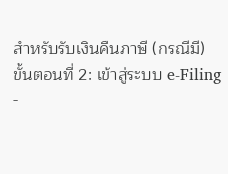สำหรับรับเงินคืนภาษี (กรณีมี)
ขั้นตอนที่ 2: เข้าสู่ระบบ e-Filing
-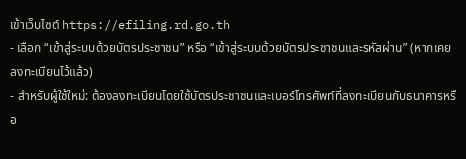เข้าเว็บไซต์ https://efiling.rd.go.th
- เลือก “เข้าสู่ระบบด้วยบัตรประชาชน” หรือ “เข้าสู่ระบบด้วยบัตรประชาชนและรหัสผ่าน” (หากเคยลงทะเบียนไว้แล้ว)
- สำหรับผู้ใช้ใหม่: ต้องลงทะเบียนโดยใช้บัตรประชาชนและเบอร์โทรศัพท์ที่ลงทะเบียนกับธนาคารหรือ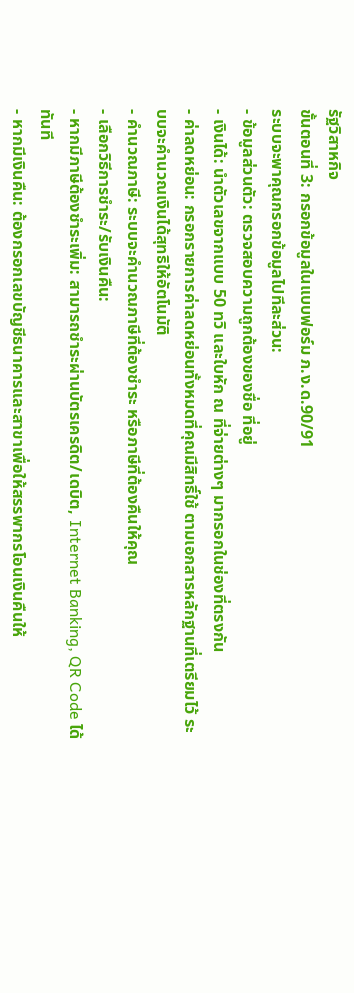รัฐวิสาหกิจ
ขั้นตอนที่ 3: กรอกข้อมูลในแบบฟอร์ม ภ.ง.ด.90/91
ระบบจะพาคุณกรอกข้อมูลไปทีละส่วน:
- ข้อมูลส่วนตัว: ตรวจสอบความถูกต้องของชื่อ ที่อยู่
- เงินได้: นำตัวเลขจากแบบ 50 ทวิ และใบหัก ณ ที่จ่ายต่างๆ มากรอกในช่องที่ตรงกัน
- ค่าลดหย่อน: กรอกรายการค่าลดหย่อนทั้งหมดที่คุณมีสิทธิ์ใช้ ตามเอกสารหลักฐานที่เตรียมไว้ ระบบจะคำนวณเงินได้สุทธิให้อัตโนมัติ
- คำนวณภาษี: ระบบจะคำนวณภาษีที่ต้องชำระ หรือภาษีที่ต้องคืนให้คุณ
- เลือกวิธีการชำระ/รับเงินคืน:
- หากมีภาษีต้องชำระเพิ่ม: สามารถชำระผ่านบัตรเครดิต/เดบิต, Internet Banking, QR Code ได้ทันที
- หากมีเงินคืน: ต้องกรอกเลขบัญชีธนาคารและสาขาเพื่อให้สรรพากรโอนเงินคืนให้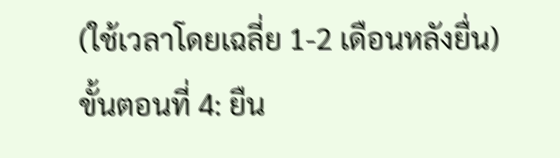(ใช้เวลาโดยเฉลี่ย 1-2 เดือนหลังยื่น)
ขั้นตอนที่ 4: ยืน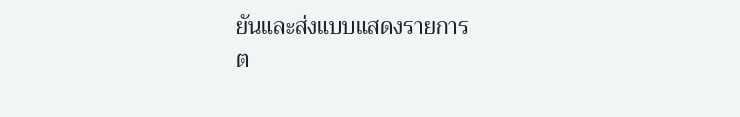ยันและส่งแบบแสดงรายการ
ต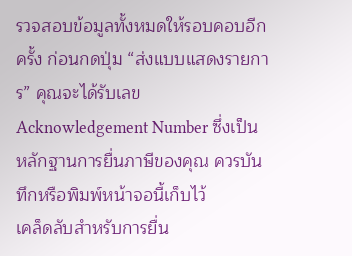รวจสอบข้อมูลทั้งหมดให้รอบคอบอีกครั้ง ก่อนกดปุ่ม “ส่งแบบแสดงรายการ” คุณจะได้รับเลข Acknowledgement Number ซึ่งเป็นหลักฐานการยื่นภาษีของคุณ ควรบันทึกหรือพิมพ์หน้าจอนี้เก็บไว้
เคล็ดลับสำหรับการยื่น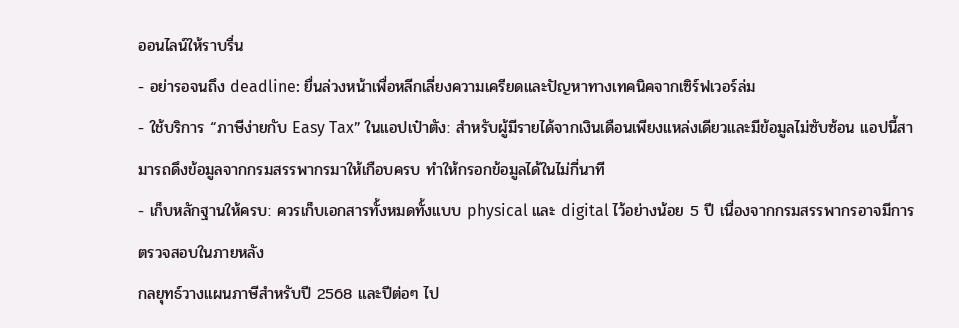ออนไลน์ให้ราบรื่น
- อย่ารอจนถึง deadline: ยื่นล่วงหน้าเพื่อหลีกเลี่ยงความเครียดและปัญหาทางเทคนิคจากเซิร์ฟเวอร์ล่ม
- ใช้บริการ “ภาษีง่ายกับ Easy Tax” ในแอปเป๋าตัง: สำหรับผู้มีรายได้จากเงินเดือนเพียงแหล่งเดียวและมีข้อมูลไม่ซับซ้อน แอปนี้สามารถดึงข้อมูลจากกรมสรรพากรมาให้เกือบครบ ทำให้กรอกข้อมูลได้ในไม่กี่นาที
- เก็บหลักฐานให้ครบ: ควรเก็บเอกสารทั้งหมดทั้งแบบ physical และ digital ไว้อย่างน้อย 5 ปี เนื่องจากกรมสรรพากรอาจมีการตรวจสอบในภายหลัง
กลยุทธ์วางแผนภาษีสำหรับปี 2568 และปีต่อๆ ไป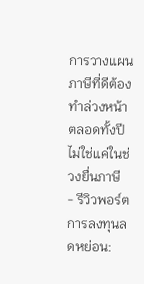การวางแผนภาษีที่ดีต้องทำล่วงหน้า ตลอดทั้งปี ไม่ใช่แค่ในช่วงยื่นภาษี
- รีวิวพอร์ตการลงทุนลดหย่อน: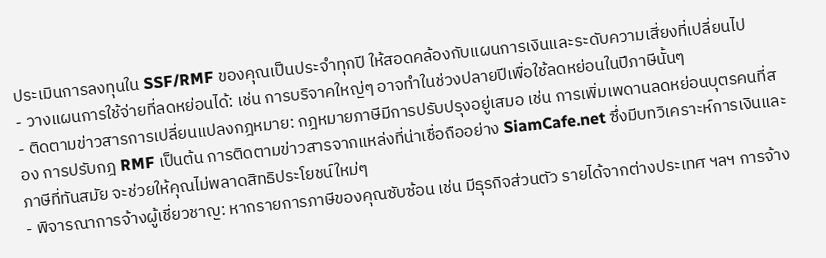ประเมินการลงทุนใน SSF/RMF ของคุณเป็นประจำทุกปี ให้สอดคล้องกับแผนการเงินและระดับความเสี่ยงที่เปลี่ยนไป
- วางแผนการใช้จ่ายที่ลดหย่อนได้: เช่น การบริจาคใหญ่ๆ อาจทำในช่วงปลายปีเพื่อใช้ลดหย่อนในปีภาษีนั้นๆ
- ติดตามข่าวสารการเปลี่ยนแปลงกฎหมาย: กฎหมายภาษีมีการปรับปรุงอยู่เสมอ เช่น การเพิ่มเพดานลดหย่อนบุตรคนที่สอง การปรับกฎ RMF เป็นต้น การติดตามข่าวสารจากแหล่งที่น่าเชื่อถืออย่าง SiamCafe.net ซึ่งมีบทวิเคราะห์การเงินและภาษีที่ทันสมัย จะช่วยให้คุณไม่พลาดสิทธิประโยชน์ใหม่ๆ
- พิจารณาการจ้างผู้เชี่ยวชาญ: หากรายการภาษีของคุณซับซ้อน เช่น มีธุรกิจส่วนตัว รายได้จากต่างประเทศ ฯลฯ การจ้าง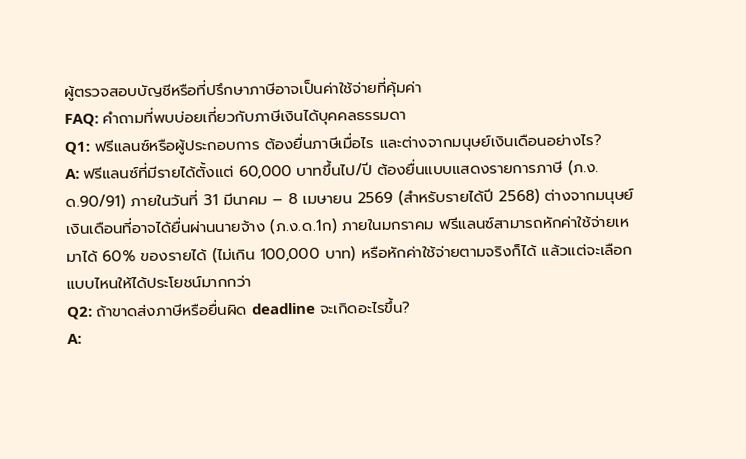ผู้ตรวจสอบบัญชีหรือที่ปรึกษาภาษีอาจเป็นค่าใช้จ่ายที่คุ้มค่า
FAQ: คำถามที่พบบ่อยเกี่ยวกับภาษีเงินได้บุคคลธรรมดา
Q1: ฟรีแลนซ์หรือผู้ประกอบการ ต้องยื่นภาษีเมื่อไร และต่างจากมนุษย์เงินเดือนอย่างไร?
A: ฟรีแลนซ์ที่มีรายได้ตั้งแต่ 60,000 บาทขึ้นไป/ปี ต้องยื่นแบบแสดงรายการภาษี (ภ.ง.ด.90/91) ภายในวันที่ 31 มีนาคม – 8 เมษายน 2569 (สำหรับรายได้ปี 2568) ต่างจากมนุษย์เงินเดือนที่อาจได้ยื่นผ่านนายจ้าง (ภ.ง.ด.1ก) ภายในมกราคม ฟรีแลนซ์สามารถหักค่าใช้จ่ายเหมาได้ 60% ของรายได้ (ไม่เกิน 100,000 บาท) หรือหักค่าใช้จ่ายตามจริงก็ได้ แล้วแต่จะเลือกแบบไหนให้ได้ประโยชน์มากกว่า
Q2: ถ้าขาดส่งภาษีหรือยื่นผิด deadline จะเกิดอะไรขึ้น?
A: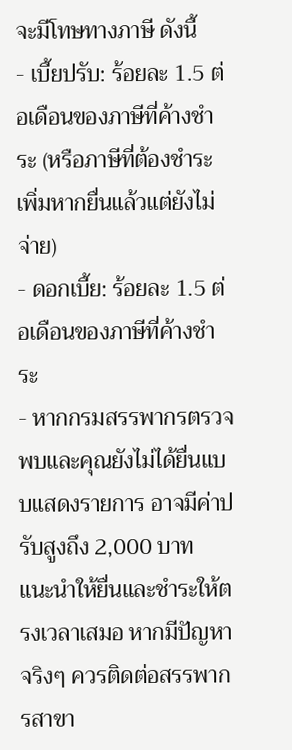จะมีโทษทางภาษี ดังนี้
- เบี้ยปรับ: ร้อยละ 1.5 ต่อเดือนของภาษีที่ค้างชำระ (หรือภาษีที่ต้องชำระเพิ่มหากยื่นแล้วแต่ยังไม่จ่าย)
- ดอกเบี้ย: ร้อยละ 1.5 ต่อเดือนของภาษีที่ค้างชำระ
- หากกรมสรรพากรตรวจพบและคุณยังไม่ได้ยื่นแบบแสดงรายการ อาจมีค่าปรับสูงถึง 2,000 บาท
แนะนำให้ยื่นและชำระให้ตรงเวลาเสมอ หากมีปัญหาจริงๆ ควรติดต่อสรรพากรสาขา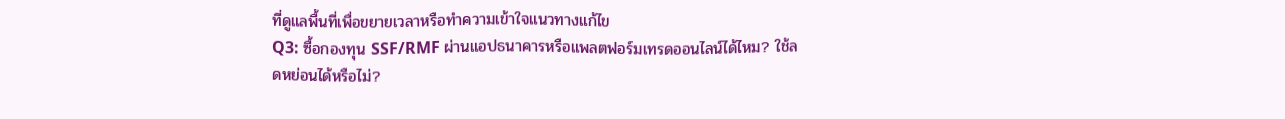ที่ดูแลพื้นที่เพื่อขยายเวลาหรือทำความเข้าใจแนวทางแก้ไข
Q3: ซื้อกองทุน SSF/RMF ผ่านแอปธนาคารหรือแพลตฟอร์มเทรดออนไลน์ได้ไหม? ใช้ลดหย่อนได้หรือไม่?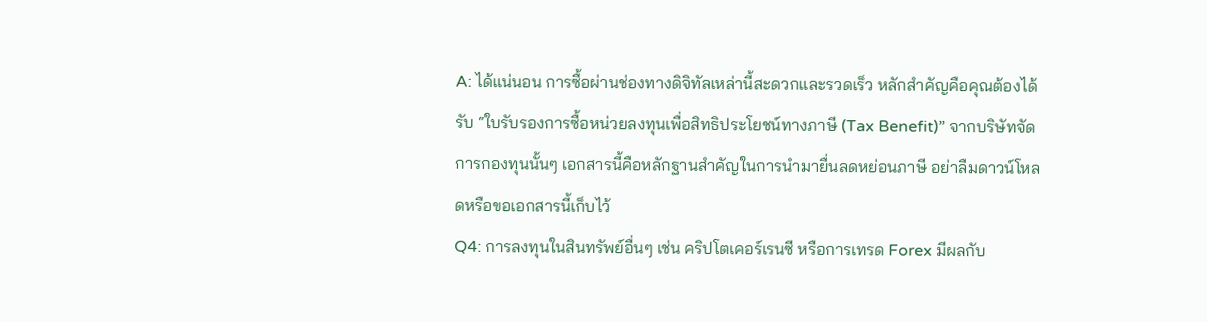A: ได้แน่นอน การซื้อผ่านช่องทางดิจิทัลเหล่านี้สะดวกและรวดเร็ว หลักสำคัญคือคุณต้องได้รับ “ใบรับรองการซื้อหน่วยลงทุนเพื่อสิทธิประโยชน์ทางภาษี (Tax Benefit)” จากบริษัทจัดการกองทุนนั้นๆ เอกสารนี้คือหลักฐานสำคัญในการนำมายื่นลดหย่อนภาษี อย่าลืมดาวน์โหลดหรือขอเอกสารนี้เก็บไว้
Q4: การลงทุนในสินทรัพย์อื่นๆ เช่น คริปโตเคอร์เรนซี หรือการเทรด Forex มีผลกับ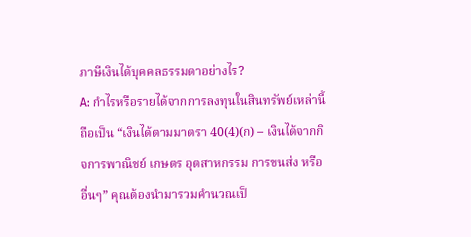ภาษีเงินได้บุคคลธรรมดาอย่างไร?
A: กำไรหรือรายได้จากการลงทุนในสินทรัพย์เหล่านี้ ถือเป็น “เงินได้ตามมาตรา 40(4)(ก) – เงินได้จากกิจการพาณิชย์ เกษตร อุตสาหกรรม การขนส่ง หรืออื่นๆ” คุณต้องนำมารวมคำนวณเป็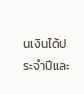นเงินได้ประจำปีและ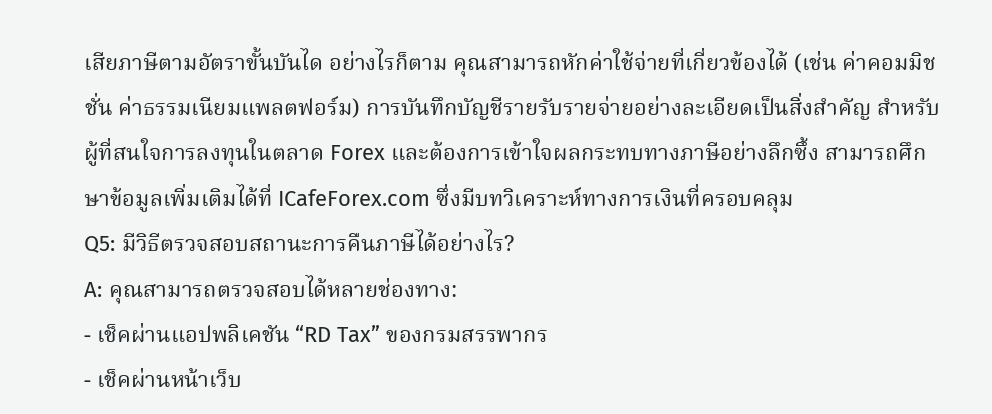เสียภาษีตามอัตราขั้นบันได อย่างไรก็ตาม คุณสามารถหักค่าใช้จ่ายที่เกี่ยวข้องได้ (เช่น ค่าคอมมิชชั่น ค่าธรรมเนียมแพลตฟอร์ม) การบันทึกบัญชีรายรับรายจ่ายอย่างละเอียดเป็นสิ่งสำคัญ สำหรับผู้ที่สนใจการลงทุนในตลาด Forex และต้องการเข้าใจผลกระทบทางภาษีอย่างลึกซึ้ง สามารถศึกษาข้อมูลเพิ่มเติมได้ที่ ICafeForex.com ซึ่งมีบทวิเคราะห์ทางการเงินที่ครอบคลุม
Q5: มีวิธีตรวจสอบสถานะการคืนภาษีได้อย่างไร?
A: คุณสามารถตรวจสอบได้หลายช่องทาง:
- เช็คผ่านแอปพลิเคชัน “RD Tax” ของกรมสรรพากร
- เช็คผ่านหน้าเว็บ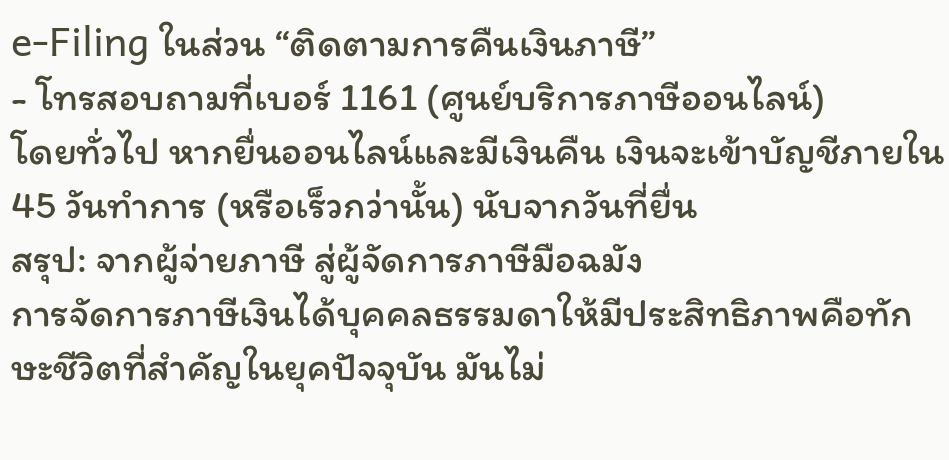e-Filing ในส่วน “ติดตามการคืนเงินภาษี”
- โทรสอบถามที่เบอร์ 1161 (ศูนย์บริการภาษีออนไลน์)
โดยทั่วไป หากยื่นออนไลน์และมีเงินคืน เงินจะเข้าบัญชีภายใน 45 วันทำการ (หรือเร็วกว่านั้น) นับจากวันที่ยื่น
สรุป: จากผู้จ่ายภาษี สู่ผู้จัดการภาษีมือฉมัง
การจัดการภาษีเงินได้บุคคลธรรมดาให้มีประสิทธิภาพคือทักษะชีวิตที่สำคัญในยุคปัจจุบัน มันไม่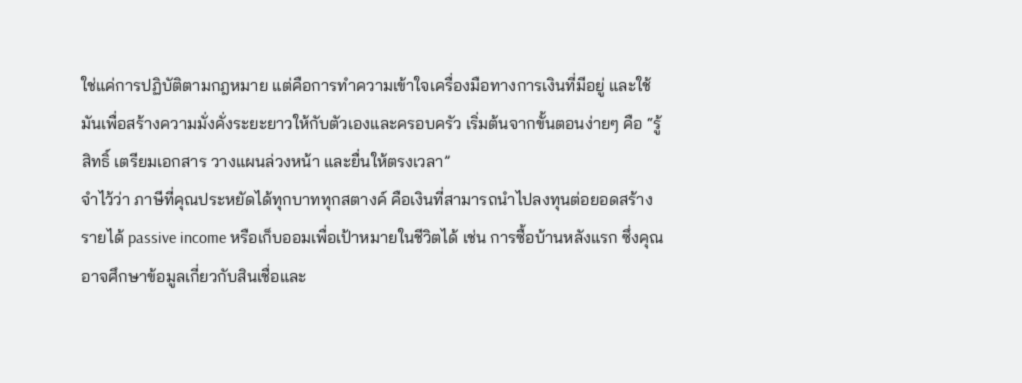ใช่แค่การปฏิบัติตามกฎหมาย แต่คือการทำความเข้าใจเครื่องมือทางการเงินที่มีอยู่ และใช้มันเพื่อสร้างความมั่งคั่งระยะยาวให้กับตัวเองและครอบครัว เริ่มต้นจากขั้นตอนง่ายๆ คือ “รู้สิทธิ์ เตรียมเอกสาร วางแผนล่วงหน้า และยื่นให้ตรงเวลา”
จำไว้ว่า ภาษีที่คุณประหยัดได้ทุกบาททุกสตางค์ คือเงินที่สามารถนำไปลงทุนต่อยอดสร้างรายได้ passive income หรือเก็บออมเพื่อเป้าหมายในชีวิตได้ เช่น การซื้อบ้านหลังแรก ซึ่งคุณอาจศึกษาข้อมูลเกี่ยวกับสินเชื่อและ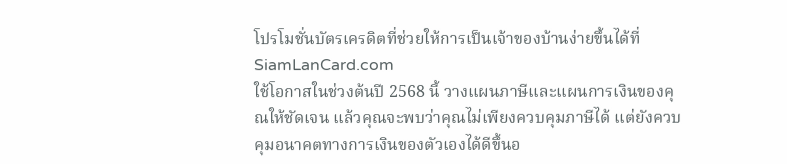โปรโมชั่นบัตรเครดิตที่ช่วยให้การเป็นเจ้าของบ้านง่ายขึ้นได้ที่ SiamLanCard.com
ใช้โอกาสในช่วงต้นปี 2568 นี้ วางแผนภาษีและแผนการเงินของคุณให้ชัดเจน แล้วคุณจะพบว่าคุณไม่เพียงควบคุมภาษีได้ แต่ยังควบคุมอนาคตทางการเงินของตัวเองได้ดีขึ้นอ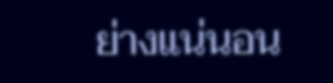ย่างแน่นอน